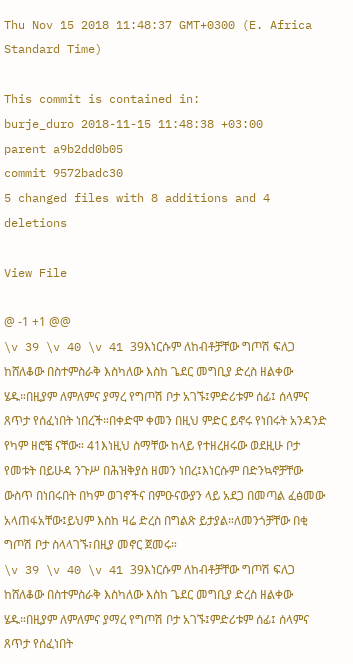Thu Nov 15 2018 11:48:37 GMT+0300 (E. Africa Standard Time)

This commit is contained in:
burje_duro 2018-11-15 11:48:38 +03:00
parent a9b2dd0b05
commit 9572badc30
5 changed files with 8 additions and 4 deletions

View File

@ -1 +1 @@
\v 39 \v 40 \v 41 39እነርሱም ለከብቶቻቸው ግጦሽ ፍለጋ ከሸለቆው በስተምስራቅ እስካለው እስከ ጌደር መግቢያ ድረስ ዘልቀው ሄዱ።በዚያም ለምለምና ያማረ የግጦሽ ቦታ አገኙ፤ምድሪቱም ሰፊ፤ ሰላምና ጸጥታ የሰፈነበት ነበረች።በቀድሞ ቀመን በዚህ ምድር ይኖሩ የነበሩት አንዳንድ የካም ዘሮቼ ናቸው። 41እነዚህ ስማቸው ከላይ የተዘረዘሩው ወደዚሁ ቦታ የመቱት በይሁዳ ንጉሥ በሕዝቅያስ ዘመን ነበረ፤እነርሱም በድንኳኖቻቸው ውስጥ በነበሩበት በካም ወገኖችና በምዑናውያን ላይ አደጋ በመጣል ፈፅመው አላጠፋአቸው፤ይህም እስከ ዛሬ ድረስ በግልጽ ይታያል።ለመንጎቻቸው በቂ ግጦሽ ቦታ ስላላገኙ፣በዚያ መኖር ጀመሩ።
\v 39 \v 40 \v 41 39እነርሱም ለከብቶቻቸው ግጦሽ ፍለጋ ከሸለቆው በስተምስራቅ እስካለው እስከ ጌደር መግቢያ ድረስ ዘልቀው ሄዱ።በዚያም ለምለምና ያማረ የግጦሽ ቦታ አገኙ፤ምድሪቱም ሰፊ፤ ሰላምና ጸጥታ የሰፈነበት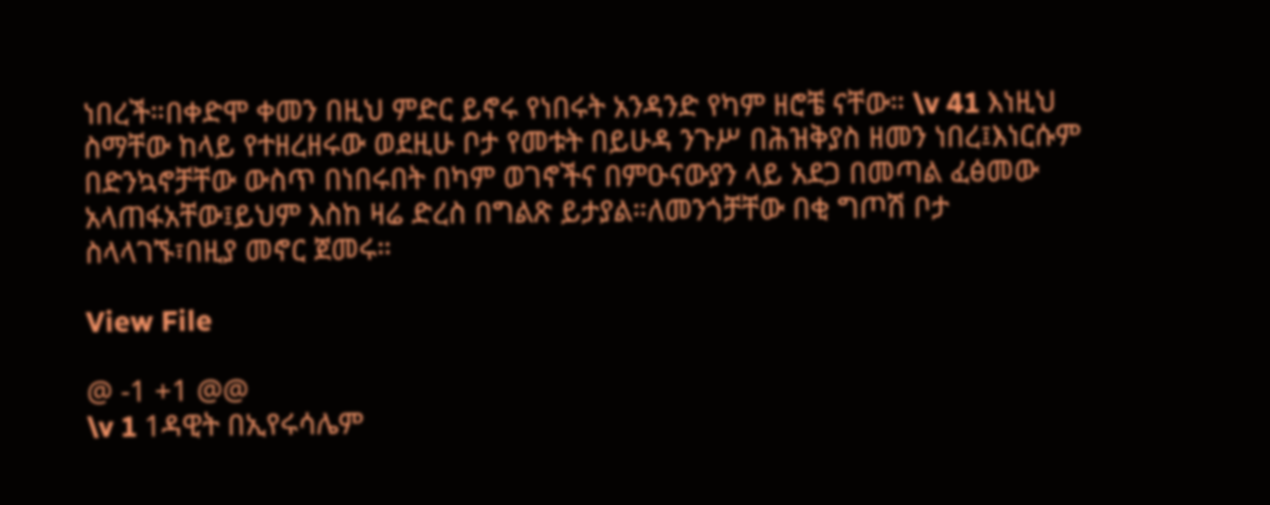ነበረች።በቀድሞ ቀመን በዚህ ምድር ይኖሩ የነበሩት አንዳንድ የካም ዘሮቼ ናቸው። \v 41 እነዚህ ስማቸው ከላይ የተዘረዘሩው ወደዚሁ ቦታ የመቱት በይሁዳ ንጉሥ በሕዝቅያስ ዘመን ነበረ፤እነርሱም በድንኳኖቻቸው ውስጥ በነበሩበት በካም ወገኖችና በምዑናውያን ላይ አደጋ በመጣል ፈፅመው አላጠፋአቸው፤ይህም እስከ ዛሬ ድረስ በግልጽ ይታያል።ለመንጎቻቸው በቂ ግጦሽ ቦታ ስላላገኙ፣በዚያ መኖር ጀመሩ።

View File

@ -1 +1 @@
\v 1 1ዳዊት በኢየሩሳሌም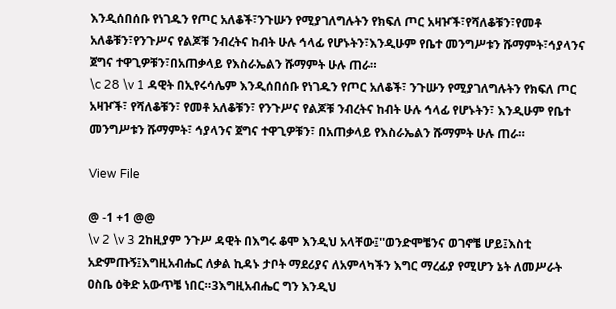እንዲሰበሰቡ የነገዱን የጦር አለቆች፣ንጉሡን የሚያገለግሉትን የክፍለ ጦር አዛዦች፣የሻለቆቹን፣የመቶ አለቆቹን፣የንጉሥና የልጆቹ ንብረትና ከብት ሁሉ ኅላፊ የሆኑትን፣እንዲሁም የቤተ መንግሥቱን ሹማምት፣ኅያላንና ጀግና ተዋጊዎቹን፣በአጠቃላይ የእስራኤልን ሹማምት ሁሉ ጠራ።
\c 28 \v 1 ዳዊት በኢየሩሳሌም እንዲሰበሰቡ የነገዱን የጦር አለቆች፣ ንጉሡን የሚያገለግሉትን የክፍለ ጦር አዛዦች፣ የሻለቆቹን፣ የመቶ አለቆቹን፣ የንጉሥና የልጆቹ ንብረትና ከብት ሁሉ ኅላፊ የሆኑትን፣ እንዲሁም የቤተ መንግሥቱን ሹማምት፣ ኅያላንና ጀግና ተዋጊዎቹን፣ በአጠቃላይ የእስራኤልን ሹማምት ሁሉ ጠራ።

View File

@ -1 +1 @@
\v 2 \v 3 2ከዚያም ንጉሥ ዳዊት በእግሩ ቆሞ እንዲህ አላቸው፤''ወንድሞቼንና ወገኖቼ ሆይ፤እስቲ አድምጡኝ፤እግዚአብሔር ለቃል ኪዳኑ ታቦት ማደሪያና ለአምላካችን እግር ማረፊያ የሚሆን ኔት ለመሥራት ዐስቤ ዕቅድ አውጥቼ ነበር።3እግዚአብሔር ግን እንዲህ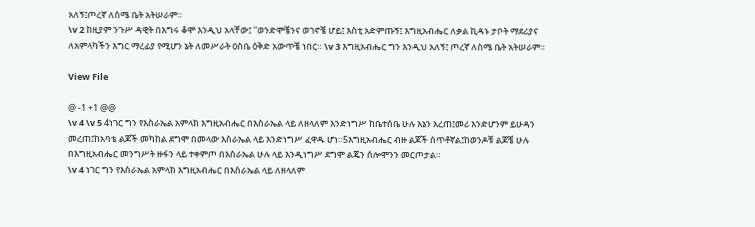አለኝ፤ጦረኛ ለስሜ ቤት አትሠራም።
\v 2 ከዚያም ንጉሥ ዳዊት በእግሩ ቆሞ እንዲህ አላቸው፤ ''ወንድሞቼንና ወገኖቼ ሆይ፤ እስቲ አድምጡኝ፤ እግዚአብሔር ለቃል ኪዳኑ ታቦት ማደሪያና ለአምላካችን እግር ማረፊያ የሚሆን ኔት ለመሥራት ዐስቤ ዕቅድ አውጥቼ ነበር። \v 3 እግዚአብሔር ግን እንዲህ አለኝ፤ ጦረኛ ለስሜ ቤት አትሠራም።

View File

@ -1 +1 @@
\v 4 \v 5 4ነገር ግን የእስራኤል አምላክ እግዚአብሔር በእስራኤል ላይ ለዘላለም እንድነግሥ ከቤተሰቤ ሁሉ እኔን አረጠ፤መሪ እንድሆንም ይሁዳን መረጠ፤ከአባቴ ልጆች መካከል ደግሞ በመላው እስራኤል ላይ እንድነግሥ ፈዋዱ ሆነ።5እግዚአብሔር ብዙ ልጆች ሰጥቶኛል፤ከወንዶቹ ልጆቼ ሁሉ በእግዚአብሔር መንግሥት ዙፋን ላይ ተቀምጦ በእስራኤል ሁሉ ላይ እንዲነግሥ ደግሞ ልጄን ሰሎሞንን መርጦታል።
\v 4 ነገር ግን የእስራኤል አምላክ እግዚአብሔር በእስራኤል ላይ ለዘላለም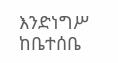እንድነግሥ ከቤተሰቤ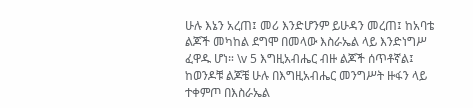ሁሉ እኔን አረጠ፤ መሪ እንድሆንም ይሁዳን መረጠ፤ ከአባቴ ልጆች መካከል ደግሞ በመላው እስራኤል ላይ እንድነግሥ ፈዋዱ ሆነ። \v 5 እግዚአብሔር ብዙ ልጆች ሰጥቶኛል፤ ከወንዶቹ ልጆቼ ሁሉ በእግዚአብሔር መንግሥት ዙፋን ላይ ተቀምጦ በእስራኤል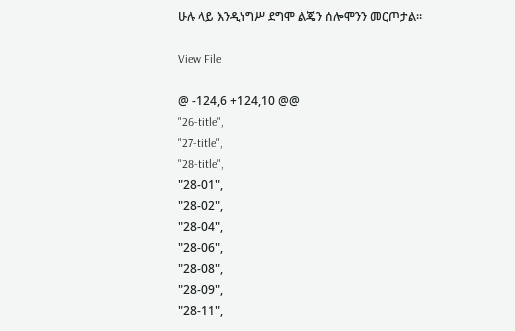ሁሉ ላይ እንዲነግሥ ደግሞ ልጄን ሰሎሞንን መርጦታል።

View File

@ -124,6 +124,10 @@
"26-title",
"27-title",
"28-title",
"28-01",
"28-02",
"28-04",
"28-06",
"28-08",
"28-09",
"28-11",